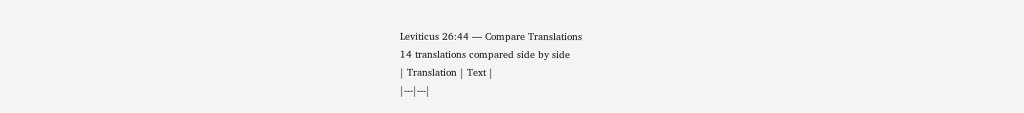Leviticus 26:44 — Compare Translations
14 translations compared side by side
| Translation | Text |
|---|---|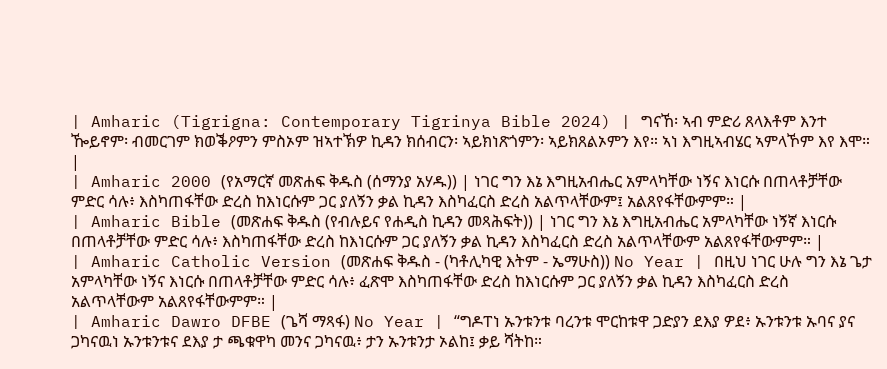| Amharic (Tigrigna: Contemporary Tigrinya Bible 2024) | ግናኸ፡ ኣብ ምድሪ ጸላእቶም እንተ ዀይኖም፡ ብመርገም ክወቕዖምን ምስኦም ዝኣተኽዎ ኪዳን ክሰብርን፡ ኣይክነጽጎምን፡ ኣይክጸልኦምን እየ። ኣነ እግዚኣብሄር ኣምላኾም እየ እሞ። |
| Amharic 2000 (የአማርኛ መጽሐፍ ቅዱስ (ሰማንያ አሃዱ)) | ነገር ግን እኔ እግዚአብሔር አምላካቸው ነኝና እነርሱ በጠላቶቻቸው ምድር ሳሉ፥ እስካጠፋቸው ድረስ ከእነርሱም ጋር ያለኝን ቃል ኪዳን እስካፈርስ ድረስ አልጥላቸውም፤ አልጸየፋቸውምም። |
| Amharic Bible (መጽሐፍ ቅዱስ (የብሉይና የሐዲስ ኪዳን መጻሕፍት)) | ነገር ግን እኔ እግዚአብሔር አምላካቸው ነኝኛ እነርሱ በጠላቶቻቸው ምድር ሳሉ፥ እስካጠፋቸው ድረስ ከእነርሱም ጋር ያለኝን ቃል ኪዳን እስካፈርስ ድረስ አልጥላቸውም አልጸየፋቸውምም። |
| Amharic Catholic Version (መጽሐፍ ቅዱስ - (ካቶሊካዊ እትም - ኤማሁስ)) No Year | በዚህ ነገር ሁሉ ግን እኔ ጌታ አምላካቸው ነኝና እነርሱ በጠላቶቻቸው ምድር ሳሉ፥ ፈጽሞ እስካጠፋቸው ድረስ ከእነርሱም ጋር ያለኝን ቃል ኪዳን እስካፈርስ ድረስ አልጥላቸውም አልጸየፋቸውምም። |
| Amharic Dawro DFBE (ጌሻ ማጻፋ) No Year | “ግዶፐነ ኡንቱንቱ ባረንቱ ሞርከቱዋ ጋድያን ደእያ ዎደ፥ ኡንቱንቱ ኡባና ያና ጋካናዉነ ኡንቱንቱና ደእያ ታ ጫቁዋካ መንና ጋካናዉ፥ ታን ኡንቱንታ ኦልከ፤ ቃይ ሻትከ።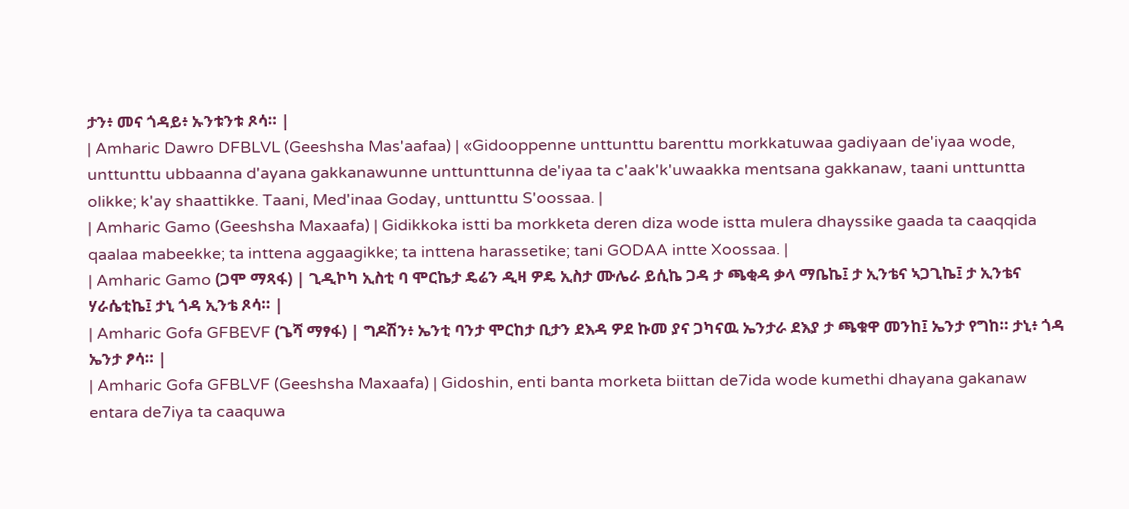ታን፥ መና ጎዳይ፥ ኡንቱንቱ ጾሳ። |
| Amharic Dawro DFBLVL (Geeshsha Mas'aafaa) | «Gidooppenne unttunttu barenttu morkkatuwaa gadiyaan de'iyaa wode, unttunttu ubbaanna d'ayana gakkanawunne unttunttunna de'iyaa ta c'aak'k'uwaakka mentsana gakkanaw, taani unttuntta olikke; k'ay shaattikke. Taani, Med'inaa Goday, unttunttu S'oossaa. |
| Amharic Gamo (Geeshsha Maxaafa) | Gidikkoka istti ba morkketa deren diza wode istta mulera dhayssike gaada ta caaqqida qaalaa mabeekke; ta inttena aggaagikke; ta inttena harassetike; tani GODAA intte Xoossaa. |
| Amharic Gamo (ጋሞ ማጻፋ) | ጊዲኮካ ኢስቲ ባ ሞርኬታ ዴሬን ዲዛ ዎዴ ኢስታ ሙሌራ ይሲኬ ጋዳ ታ ጫቂዳ ቃላ ማቤኬ፤ ታ ኢንቴና ኣጋጊኬ፤ ታ ኢንቴና ሃራሴቲኬ፤ ታኒ ጎዳ ኢንቴ ጾሳ። |
| Amharic Gofa GFBEVF (ጌሻ ማፃፋ) | ግዶሽን፥ ኤንቲ ባንታ ሞርከታ ቢታን ደእዳ ዎደ ኩመ ያና ጋካናዉ ኤንታራ ደእያ ታ ጫቁዋ መንከ፤ ኤንታ የግከ። ታኒ፥ ጎዳ ኤንታ ፆሳ። |
| Amharic Gofa GFBLVF (Geeshsha Maxaafa) | Gidoshin, enti banta morketa biittan de7ida wode kumethi dhayana gakanaw entara de7iya ta caaquwa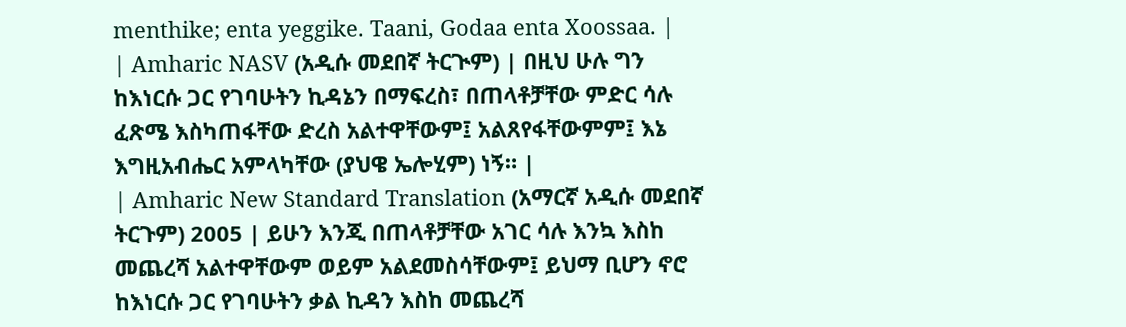menthike; enta yeggike. Taani, Godaa enta Xoossaa. |
| Amharic NASV (አዲሱ መደበኛ ትርጒም) | በዚህ ሁሉ ግን ከእነርሱ ጋር የገባሁትን ኪዳኔን በማፍረስ፣ በጠላቶቻቸው ምድር ሳሉ ፈጽሜ እስካጠፋቸው ድረስ አልተዋቸውም፤ አልጸየፋቸውምም፤ እኔ እግዚአብሔር አምላካቸው (ያህዌ ኤሎሂም) ነኝ። |
| Amharic New Standard Translation (አማርኛ አዲሱ መደበኛ ትርጉም) 2005 | ይሁን እንጂ በጠላቶቻቸው አገር ሳሉ እንኳ እስከ መጨረሻ አልተዋቸውም ወይም አልደመስሳቸውም፤ ይህማ ቢሆን ኖሮ ከእነርሱ ጋር የገባሁትን ቃል ኪዳን እስከ መጨረሻ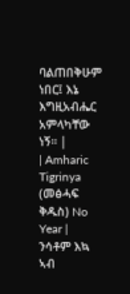ባልጠበቅሁም ነበር፤ እኔ እግዚአብሔር አምላካቸው ነኝ። |
| Amharic Tigrinya (መፅሓፍ ቅዱስ) No Year | ንሳቶም እኳ ኣብ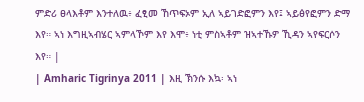ምድሪ ፀላእቶም እንተለዉ፥ ፈፂመ ኸጥፍኦም ኢለ ኣይገድፎምን እየ፤ ኣይፅየፎምን ድማ እየ። ኣነ እግዚኣብሄር ኣምላኾም እየ እሞ፥ ነቲ ምስኣቶም ዝኣተኹዎ ኺዳን ኣየፍርሶን እየ። |
| Amharic Tigrinya 2011 | እዚ ኽንሱ እኳ፡ ኣነ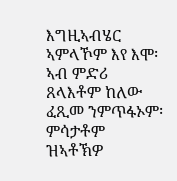እግዚኣብሄር ኣምላኾም እየ እሞ፡ ኣብ ምድሪ ጸላእቶም ከለው ፈጺመ ንምጥፋኦም፡ ምሳታቶም ዝኣቶኽዎ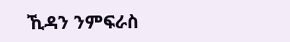ኺዳን ንምፍራስ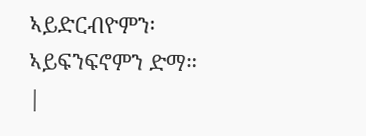ኣይድርብዮምን፡ ኣይፍንፍኖምን ድማ። |